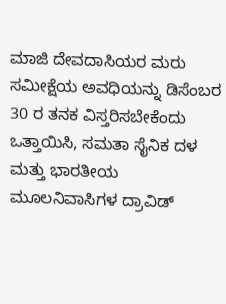ಮಾಜಿ ದೇವದಾಸಿಯರ ಮರು ಸಮೀಕ್ಷೆಯ ಅವಧಿಯನ್ನು ಡಿಸೆಂಬರ 30 ರ ತನಕ ವಿಸ್ತರಿಸಬೇಕೆಂದು ಒತ್ತಾಯಿಸಿ, ಸಮತಾ ಸೈನಿಕ ದಳ ಮತ್ತು ಭಾರತೀಯ ಮೂಲನಿವಾಸಿಗಳ ದ್ರಾವಿಡ್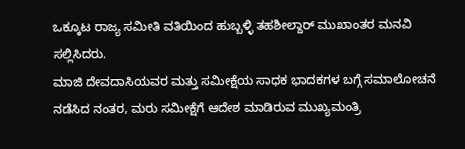ಒಕ್ಕೂಟ ರಾಜ್ಯ ಸಮೀತಿ ವತಿಯಿಂದ ಹುಬ್ಬಳ್ಳಿ ತಹಶೀಲ್ದಾರ್ ಮುಖಾಂತರ ಮನವಿ ಸಲ್ಲಿಸಿದರು.
ಮಾಜಿ ದೇವದಾಸಿಯವರ ಮತ್ತು ಸಮೀಕ್ಷೆಯ ಸಾಧಕ ಭಾದಕಗಳ ಬಗ್ಗೆ ಸಮಾಲೋಚನೆ ನಡೆಸಿದ ನಂತರ, ಮರು ಸಮೀಕ್ಷೆಗೆ ಆದೇಶ ಮಾಡಿರುವ ಮುಖ್ಯಮಂತ್ರಿ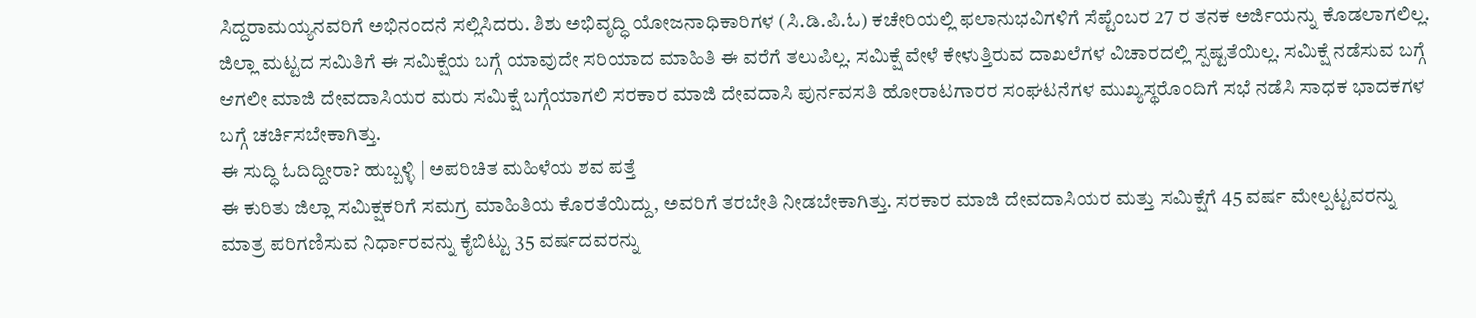ಸಿದ್ದರಾಮಯ್ಯನವರಿಗೆ ಅಭಿನಂದನೆ ಸಲ್ಲಿಸಿದರು. ಶಿಶು ಅಭಿವೃದ್ಧಿ ಯೋಜನಾಧಿಕಾರಿಗಳ (ಸಿ.ಡಿ.ಪಿ.ಓ) ಕಚೇರಿಯಲ್ಲಿ ಫಲಾನುಭವಿಗಳಿಗೆ ಸೆಪ್ಟೆಂಬರ 27 ರ ತನಕ ಅರ್ಜಿಯನ್ನು ಕೊಡಲಾಗಲಿಲ್ಲ. ಜಿಲ್ಲಾ ಮಟ್ಟದ ಸಮಿತಿಗೆ ಈ ಸಮಿಕ್ಷೆಯ ಬಗ್ಗೆ ಯಾವುದೇ ಸರಿಯಾದ ಮಾಹಿತಿ ಈ ವರೆಗೆ ತಲುಪಿಲ್ಲ. ಸಮಿಕ್ಷೆ ವೇಳೆ ಕೇಳುತ್ತಿರುವ ದಾಖಲೆಗಳ ವಿಚಾರದಲ್ಲಿ ಸ್ಪಷ್ಟತೆಯಿಲ್ಲ. ಸಮಿಕ್ಷೆ ನಡೆಸುವ ಬಗ್ಗೆ ಆಗಲೀ ಮಾಜಿ ದೇವದಾಸಿಯರ ಮರು ಸಮಿಕ್ಷೆ ಬಗ್ಗೆಯಾಗಲಿ ಸರಕಾರ ಮಾಜಿ ದೇವದಾಸಿ ಪುರ್ನವಸತಿ ಹೋರಾಟಗಾರರ ಸಂಘಟನೆಗಳ ಮುಖ್ಯಸ್ಥರೊಂದಿಗೆ ಸಭೆ ನಡೆಸಿ ಸಾಧಕ ಭಾದಕಗಳ ಬಗ್ಗೆ ಚರ್ಚಿಸಬೇಕಾಗಿತ್ತು.
ಈ ಸುದ್ಧಿ ಓದಿದ್ದೀರಾ? ಹುಬ್ಬಳ್ಳಿ | ಅಪರಿಚಿತ ಮಹಿಳೆಯ ಶವ ಪತ್ತೆ
ಈ ಕುರಿತು ಜಿಲ್ಲಾ ಸಮಿಕ್ಷಕರಿಗೆ ಸಮಗ್ರ ಮಾಹಿತಿಯ ಕೊರತೆಯಿದ್ದು, ಅವರಿಗೆ ತರಬೇತಿ ನೀಡಬೇಕಾಗಿತ್ತು. ಸರಕಾರ ಮಾಜಿ ದೇವದಾಸಿಯರ ಮತ್ತು ಸಮಿಕ್ಷೆಗೆ 45 ವರ್ಷ ಮೇಲ್ಪಟ್ಟವರನ್ನು ಮಾತ್ರ ಪರಿಗಣಿಸುವ ನಿರ್ಧಾರವನ್ನು ಕೈಬಿಟ್ಟು 35 ವರ್ಷದವರನ್ನು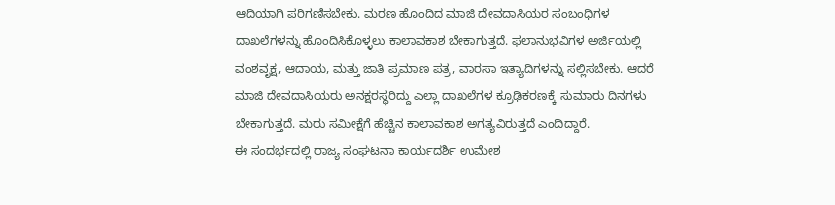ಆದಿಯಾಗಿ ಪರಿಗಣಿಸಬೇಕು. ಮರಣ ಹೊಂದಿದ ಮಾಜಿ ದೇವದಾಸಿಯರ ಸಂಬಂಧಿಗಳ ದಾಖಲೆಗಳನ್ನು ಹೊಂದಿಸಿಕೊಳ್ಳಲು ಕಾಲಾವಕಾಶ ಬೇಕಾಗುತ್ತದೆ. ಫಲಾನುಭವಿಗಳ ಅರ್ಜಿಯಲ್ಲಿ ವಂಶವೃಕ್ಷ, ಆದಾಯ, ಮತ್ತು ಜಾತಿ ಪ್ರಮಾಣ ಪತ್ರ, ವಾರಸಾ ಇತ್ಯಾದಿಗಳನ್ನು ಸಲ್ಲಿಸಬೇಕು. ಆದರೆ ಮಾಜಿ ದೇವದಾಸಿಯರು ಅನಕ್ಷರಸ್ಥರಿದ್ದು ಎಲ್ಲಾ ದಾಖಲೆಗಳ ಕ್ರೂಢಿಕರಣಕ್ಕೆ ಸುಮಾರು ದಿನಗಳು ಬೇಕಾಗುತ್ತದೆ. ಮರು ಸಮೀಕ್ಷೆಗೆ ಹೆಚ್ಚಿನ ಕಾಲಾವಕಾಶ ಅಗತ್ಯವಿರುತ್ತದೆ ಎಂದಿದ್ದಾರೆ.
ಈ ಸಂದರ್ಭದಲ್ಲಿ ರಾಜ್ಯ ಸಂಘಟನಾ ಕಾರ್ಯದರ್ಶಿ ಉಮೇಶ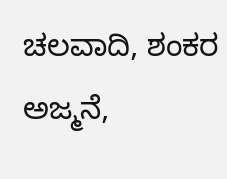ಚಲವಾದಿ, ಶಂಕರ ಅಜ್ಮನೆ,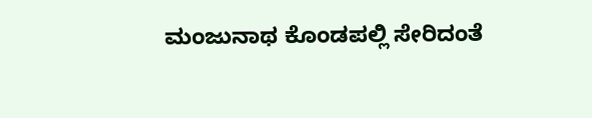ಮಂಜುನಾಥ ಕೊಂಡಪಲ್ಲಿ ಸೇರಿದಂತೆ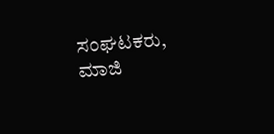ಸಂಘಟಕರು, ಮಾಜಿ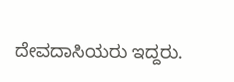ದೇವದಾಸಿಯರು ಇದ್ದರು.